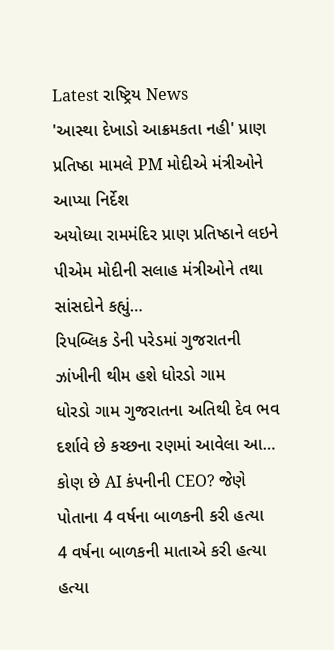Latest રાષ્ટ્રિય News
'આસ્થા દેખાડો આક્રમકતા નહી' પ્રાણ પ્રતિષ્ઠા મામલે PM મોદીએ મંત્રીઓને આપ્યા નિર્દેશ
અયોધ્યા રામમંદિર પ્રાણ પ્રતિષ્ઠાને લઇને પીએમ મોદીની સલાહ મંત્રીઓને તથા સાંસદોને કહ્યું…
રિપબ્લિક ડેની પરેડમાં ગુજરાતની ઝાંખીની થીમ હશે ધોરડો ગામ
ધોરડો ગામ ગુજરાતના અતિથી દેવ ભવ દર્શાવે છે કચ્છના રણમાં આવેલા આ…
કોણ છે AI કંપનીની CEO? જેણે પોતાના 4 વર્ષના બાળકની કરી હત્યા
4 વર્ષના બાળકની માતાએ કરી હત્યા હત્યા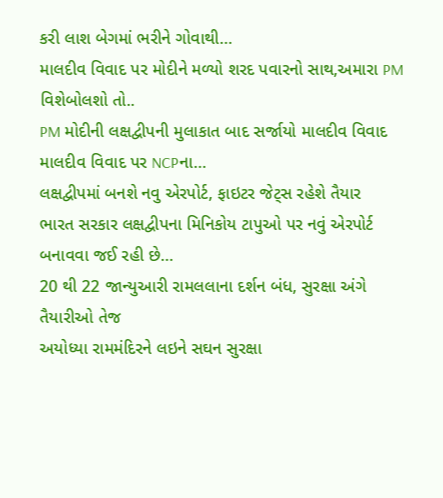કરી લાશ બેગમાં ભરીને ગોવાથી…
માલદીવ વિવાદ પર મોદીને મળ્યો શરદ પવારનો સાથ,અમારા PM વિશેબોલશો તો..
PM મોદીની લક્ષદ્વીપની મુલાકાત બાદ સર્જાયો માલદીવ વિવાદ માલદીવ વિવાદ પર NCPના…
લક્ષદ્વીપમાં બનશે નવુ એરપોર્ટ, ફાઇટર જેટ્સ રહેશે તૈયાર
ભારત સરકાર લક્ષદ્વીપના મિનિકોય ટાપુઓ પર નવું એરપોર્ટ બનાવવા જઈ રહી છે…
20 થી 22 જાન્યુઆરી રામલલાના દર્શન બંધ, સુરક્ષા અંગે તૈયારીઓ તેજ
અયોધ્યા રામમંદિરને લઇને સઘન સુરક્ષા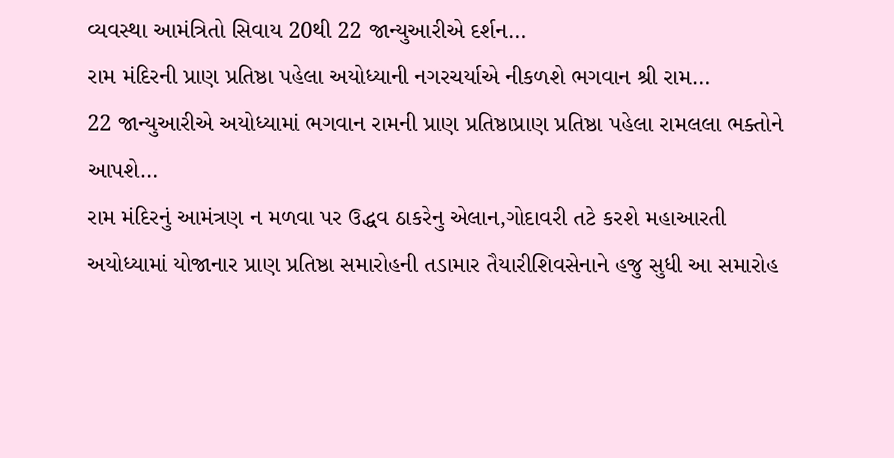વ્યવસ્થા આમંત્રિતો સિવાય 20થી 22 જાન્યુઆરીએ દર્શન…
રામ મંદિરની પ્રાણ પ્રતિષ્ઠા પહેલા અયોધ્યાની નગરચર્યાએ નીકળશે ભગવાન શ્રી રામ…
22 જાન્યુઆરીએ અયોધ્યામાં ભગવાન રામની પ્રાણ પ્રતિષ્ઠાપ્રાણ પ્રતિષ્ઠા પહેલા રામલલા ભક્તોને આપશે…
રામ મંદિરનું આમંત્રણ ન મળવા પર ઉદ્ધવ ઠાકરેનુ એલાન,ગોદાવરી તટે કરશે મહાઆરતી
અયોધ્યામાં યોજાનાર પ્રાણ પ્રતિષ્ઠા સમારોહની તડામાર તૈયારીશિવસેનાને હજુ સુધી આ સમારોહ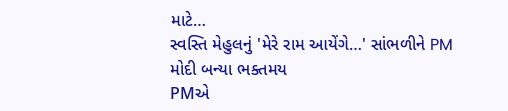માટે…
સ્વસ્તિ મેહુલનું 'મેરે રામ આયેંગે…' સાંભળીને PM મોદી બન્યા ભક્તમય
PMએ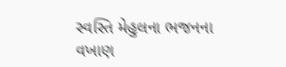સ્વસ્તિ મેહુલના ભજનના વખાણ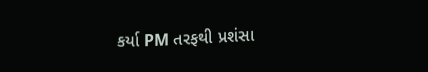કર્યા PM તરફથી પ્રશંસા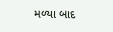મળ્યા બાદ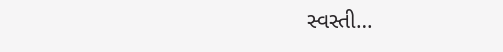સ્વસ્તી…